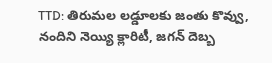TTD: తిరుమల లడ్డూలకు జంతు కొవ్వు, నందిని నెయ్యి క్లారిటీ, జగన్ దెబ్బ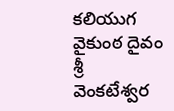కలియుగ వైకుంఠ దైవం శ్రీ వెంకటేశ్వర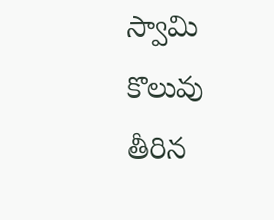స్వామి కొలువు తీరిన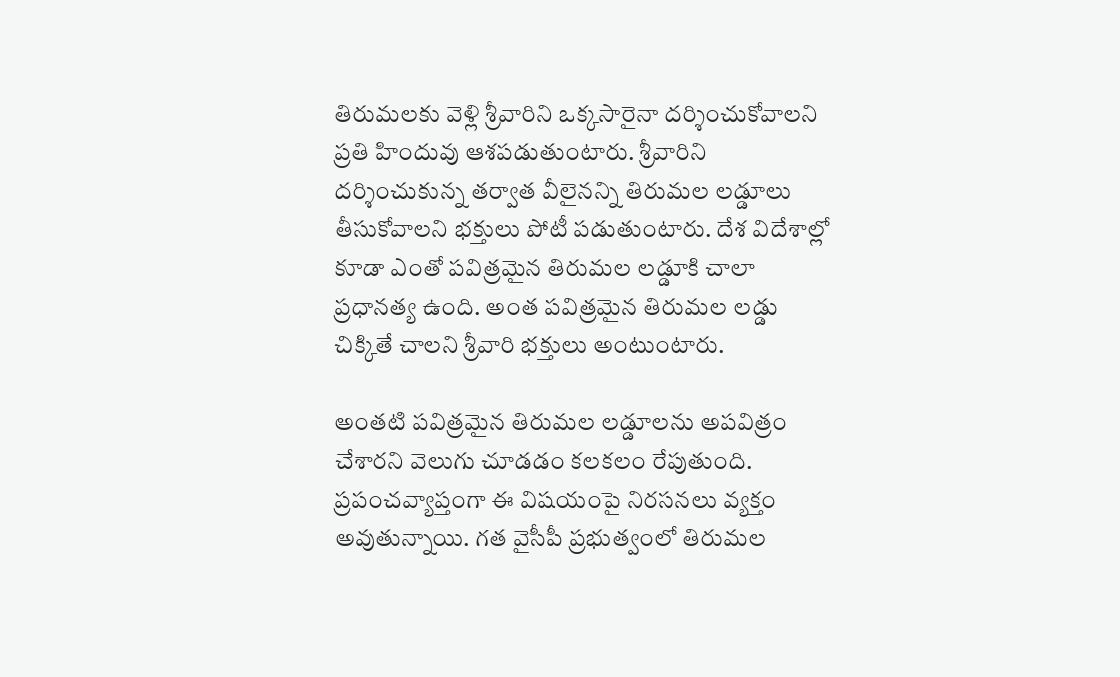తిరుమలకు వెళ్లి శ్రీవారిని ఒక్కసారైనా దర్శించుకోవాలని ప్రతి హిందువు ఆశపడుతుంటారు. శ్రీవారిని దర్శించుకున్న తర్వాత వీలైనన్ని తిరుమల లడ్డూలు తీసుకోవాలని భక్తులు పోటీ పడుతుంటారు. దేశ విదేశాల్లో కూడా ఎంతో పవిత్రమైన తిరుమల లడ్డూకి చాలా ప్రధానత్య ఉంది. అంత పవిత్రమైన తిరుమల లడ్డు చిక్కితే చాలని శ్రీవారి భక్తులు అంటుంటారు.

అంతటి పవిత్రమైన తిరుమల లడ్డూలను అపవిత్రం చేశారని వెలుగు చూడడం కలకలం రేపుతుంది. ప్రపంచవ్యాప్తంగా ఈ విషయంపై నిరసనలు వ్యక్తం అవుతున్నాయి. గత వైసీపీ ప్రభుత్వంలో తిరుమల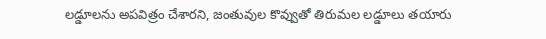లడ్డూలను అపవిత్రం చేశారని, జంతువుల కొవ్వుతో తిరుమల లడ్డూలు తయారు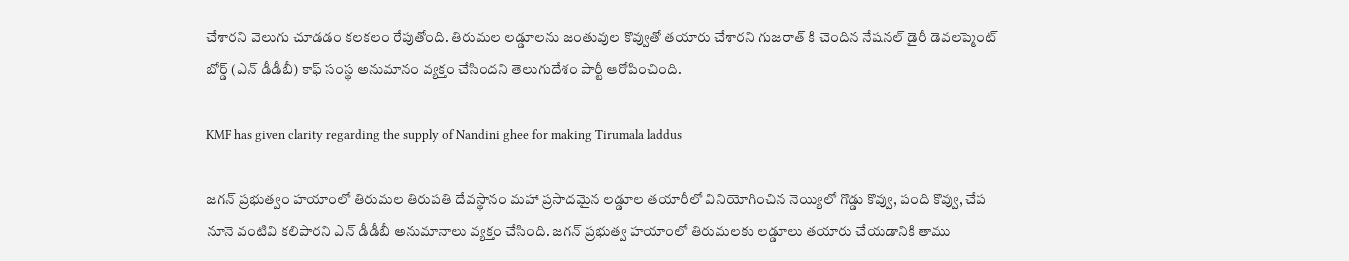చేశారని వెలుగు చూడడం కలకలం రేపుతోంది. తిరుమల లడ్డూలను జంతువుల కొవ్వుతో తయారు చేశారని గుజరాత్ కి చెందిన నేషనల్ డైరీ డెవలప్మెంట్ బోర్డ్ (ఎన్ డీడీబీ) కాఫ్ సంస్థ అనుమానం వ్యక్తం చేసిందని తెలుగుదేశం పార్టీ ఆరోపించింది.

KMF has given clarity regarding the supply of Nandini ghee for making Tirumala laddus

జగన్ ప్రభుత్వం హయాంలో తిరుమల తిరుపతి దేవస్థానం మహా ప్రసాదమైన లడ్డూల తయారీలో వినియోగించిన నెయ్యిలో గొడ్డు కొవ్వు, పంది కొవ్వు, చేప నూనె వంటివి కలిపారని ఎన్ డీడీబీ అనుమానాలు వ్యక్తం చేసింది. జగన్ ప్రభుత్వ హయాంలో తిరుమలకు లడ్డూలు తయారు చేయడానికి తాము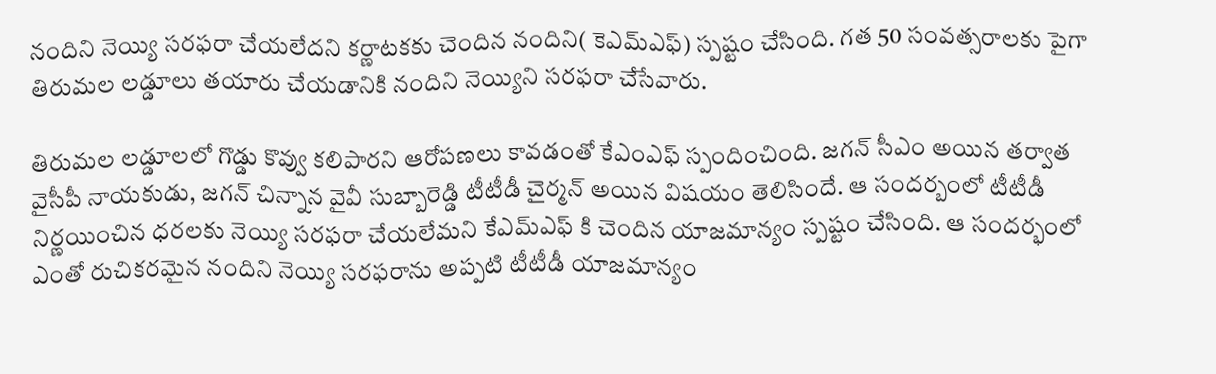నందిని నెయ్యి సరఫరా చేయలేదని కర్ణాటకకు చెందిన నందిని( కెఎమ్ఎఫ్) స్పష్టం చేసింది. గత 50 సంవత్సరాలకు పైగా తిరుమల లడ్డూలు తయారు చేయడానికి నందిని నెయ్యిని సరఫరా చేసేవారు.

తిరుమల లడ్డూలలో గొడ్డు కొవ్వు కలిపారని ఆరోపణలు కావడంతో కేఎంఎఫ్ స్పందించింది. జగన్ సీఎం అయిన తర్వాత వైసీపీ నాయకుడు, జగన్ చిన్నాన వైవీ సుబ్బారెడ్డి టీటీడీ చైర్మన్ అయిన విషయం తెలిసిందే. ఆ సందర్బంలో టీటీడీ నిర్ణయించిన ధరలకు నెయ్యి సరఫరా చేయలేమని కేఎమ్ఎఫ్ కి చెందిన యాజమాన్యం స్పష్టం చేసింది. ఆ సందర్భంలో ఎంతో రుచికరమైన నందిని నెయ్యి సరఫరాను అప్పటి టీటీడీ యాజమాన్యం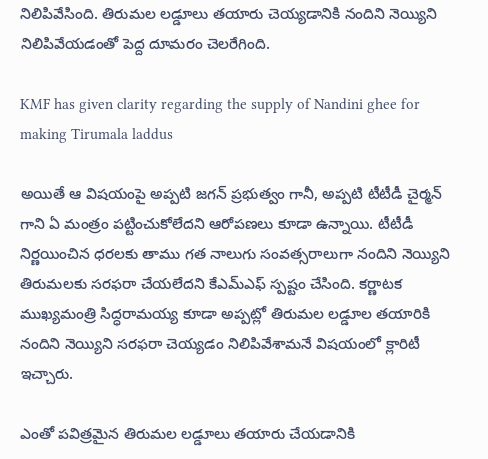నిలిపివేసింది. తిరుమల లడ్డూలు తయారు చెయ్యడానికి నందిని నెయ్యిని నిలిపివేయడంతో పెద్ద దూమరం చెలరేగింది.

KMF has given clarity regarding the supply of Nandini ghee for making Tirumala laddus

అయితే ఆ విషయంపై అప్పటి జగన్ ప్రభుత్వం గానీ, అప్పటి టీటీడీ చైర్మన్ గాని ఏ మంత్రం పట్టించుకోలేదని ఆరోపణలు కూడా ఉన్నాయి. టీటీడీ నిర్ణయించిన ధరలకు తాము గత నాలుగు సంవత్సరాలుగా నందిని నెయ్యిని తిరుమలకు సరఫరా చేయలేదని కేఎమ్ఎఫ్ స్పష్టం చేసింది. కర్ణాటక ముఖ్యమంత్రి సిద్ధరామయ్య కూడా అప్పట్లో తిరుమల లడ్డూల తయారికి నందిని నెయ్యిని సరఫరా చెయ్యడం నిలిపివేశామనే విషయంలో క్లారిటీ ఇచ్చారు.

ఎంతో పవిత్రమైన తిరుమల లడ్డూలు తయారు చేయడానికి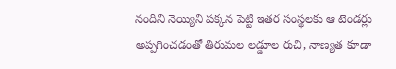నందిని నెయ్యిని పక్కన పెట్టి ఇతర సంస్థలకు ఆ టెండర్లు అప్పగించడంతో తిరుమల లడ్డూల రుచి, నాణ్యత కూడా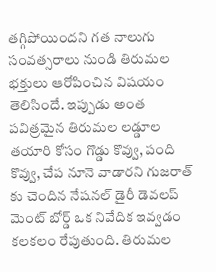తగ్గిపోయిందని గత నాలుగు సంవత్సరాలు నుండి తిరుమల భక్తులు ఆరోపించిన విషయం తెలిసిందే. ఇప్పుడు అంత పవిత్రమైన తిరుమల లడ్డూల తయారి కోసం గొడ్డు కొవ్వు, పంది కొవ్వు, చేప నూనె వాడారని గుజరాత్ కు చెందిన నేషనల్ డైరీ డెవలప్ మెంట్ బోర్డ్ ఒక నివేదిక ఇవ్వడం కలకలం రేపుతుంది. తిరుమల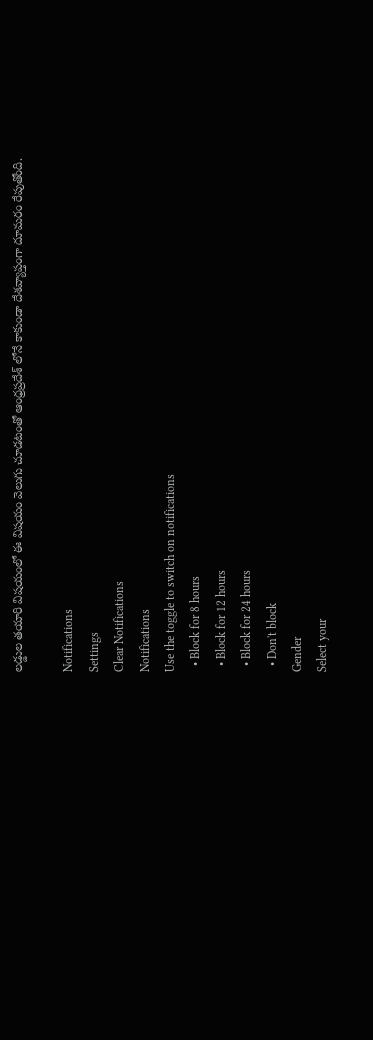లడ్డుల తయారి విషయంలో ఈ విషయం వెలుగు చూడటంతో ఆంధ్రప్రదేశ్ లోనే కాకుండా దేశవ్యాప్తంగా దూమరం రేపుతోంది.

Notifications
Settings
Clear Notifications
Notifications
Use the toggle to switch on notifications
  • Block for 8 hours
  • Block for 12 hours
  • Block for 24 hours
  • Don't block
Gender
Select your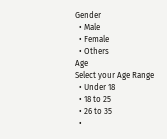Gender
  • Male
  • Female
  • Others
Age
Select your Age Range
  • Under 18
  • 18 to 25
  • 26 to 35
  •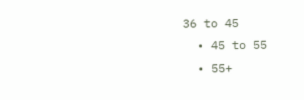36 to 45
  • 45 to 55
  • 55+